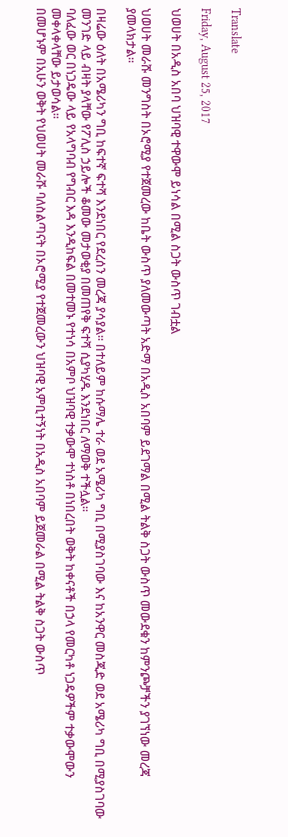Translate

Friday, August 25, 2017

ህወሀት በአዲስ አበባ ህዝባዊ ተዋውሞ ይነሳል በሚል ስጋት ውስጥ ገብቷል

ህወሀት መራሹ መንግስት በኦሮሚያ የተጀመረው ከቤት ውስጥ ያለመውጣት አድማ በአዲስ አበባም ይደገማል በሚል ትልቅ ስጋት ውስጥ መውደቁን ከምንጮቻችን ያገኘነው መረጃ ያመላክታል፡፡

በዛሬው ዕለት በአሜሪካን ግቢ ከፍተኛ ፍተሻ እንደነበር የደረሰን መረጃ ያሳያል፡፡ በተለይም ከሱማሌ ተራ ወደ አሜሪካ ግቢ በሚያስገባው እና ከአንዋር መስጂድ ወደ አሜሪካ ግቢ በሚያስገባው መንገድ ላይ ብዛት ያላቸው የፖሊስ ኃይሎች ቆመው መታወቂያ በመጠየቅ ፍተሻ ሲያካሂዱ እንደነበር ለማወቅ ተችሏል፡፡
ባለፈው ወር በነጋዴው ላይ የአላግባብ የግብር እዳ እንዲከፍል በመተመኑ የተነሳ በአምቦ ህዝባዊ ተቃውሞ ተነስቶ በነበረበት ወቅት ከቀናቶች በኃላ የመርካቶ ነጋዴዎችም ተቃውሞውን መቀላቀላቸው ይታወሳል፡፡
በመሆኑም በአሁን ወቅት የህወሀት መራሹ ባለስልጣናት በኦሮሚያ የተጀመረውን ህዝባዊ አምቢተኝነት በአዲስ አበባም ይጀመራል በሚል ትልቅ ስጋት ውስጥ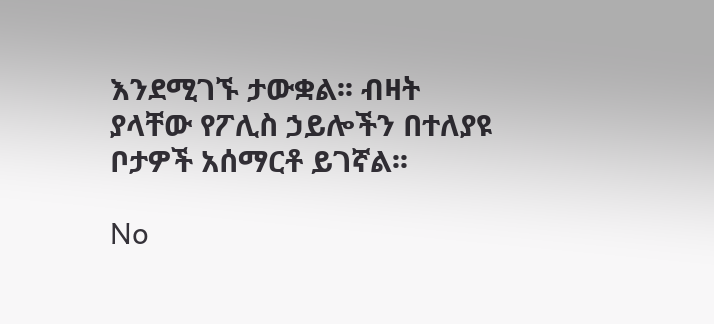እንደሚገኙ ታውቋል፡፡ ብዛት ያላቸው የፖሊስ ኃይሎችን በተለያዩ ቦታዎች አሰማርቶ ይገኛል፡፡

No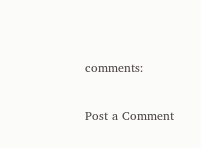comments:

Post a Comment